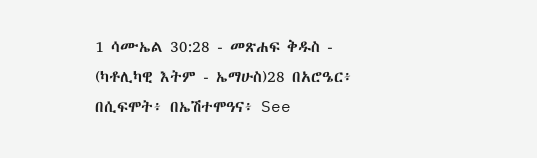1 ሳሙኤል 30:28 - መጽሐፍ ቅዱስ - (ካቶሊካዊ እትም - ኤማሁስ)28 በአሮዔር፥ በሲፍሞት፥ በኤሽተሞዓና፥ See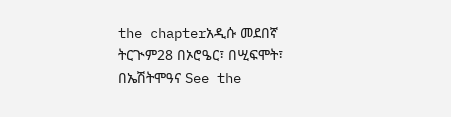the chapterአዲሱ መደበኛ ትርጒም28 በኦሮዔር፣ በሢፍሞት፣ በኤሽትሞዓና See the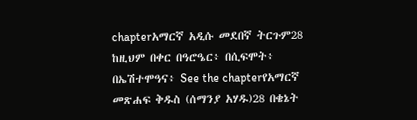chapterአማርኛ አዲሱ መደበኛ ትርጉም28 ከዚህም በቀር በዓሮዔር፥ በሲፍሞት፥ በኤሽተሞዓና፥ See the chapterየአማርኛ መጽሐፍ ቅዱስ (ሰማንያ አሃዱ)28 በቄኔት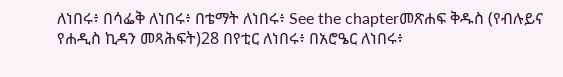ለነበሩ፥ በሳፌቅ ለነበሩ፥ በቴማት ለነበሩ፥ See the chapterመጽሐፍ ቅዱስ (የብሉይና የሐዲስ ኪዳን መጻሕፍት)28 በየቲር ለነበሩ፥ በአሮዔር ለነበሩ፥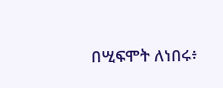በሢፍሞት ለነበሩ፥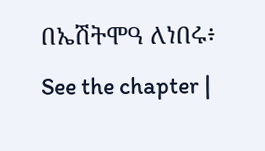በኤሽትሞዓ ለነበሩ፥ See the chapter |